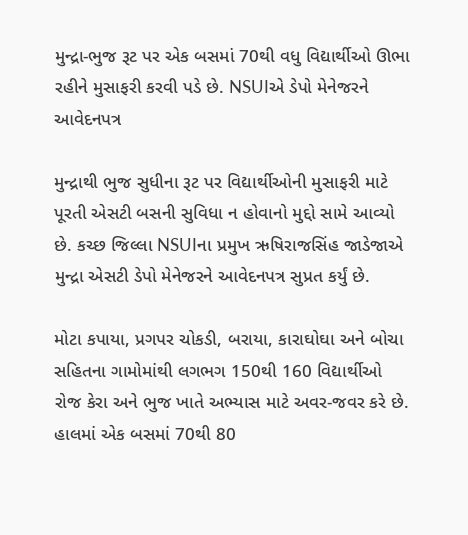મુન્દ્રા-ભુજ રૂટ પર એક બસમાં 70થી વધુ વિદ્યાર્થીઓ ઊભા રહીને મુસાફરી કરવી પડે છે. NSUIએ ડેપો મેનેજરને આવેદનપત્ર

મુન્દ્રાથી ભુજ સુધીના રૂટ પર વિદ્યાર્થીઓની મુસાફરી માટે પૂરતી એસટી બસની સુવિધા ન હોવાનો મુદ્દો સામે આવ્યો છે. કચ્છ જિલ્લા NSUIના પ્રમુખ ઋષિરાજસિંહ જાડેજાએ મુન્દ્રા એસટી ડેપો મેનેજરને આવેદનપત્ર સુપ્રત કર્યું છે.

મોટા કપાયા, પ્રગપર ચોકડી, બરાયા, કારાઘોઘા અને બોચા સહિતના ગામોમાંથી લગભગ 150થી 160 વિદ્યાર્થીઓ રોજ કેરા અને ભુજ ખાતે અભ્યાસ માટે અવર-જવર કરે છે. હાલમાં એક બસમાં 70થી 80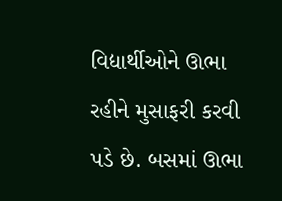વિદ્યાર્થીઓને ઊભા રહીને મુસાફરી કરવી પડે છે. બસમાં ઊભા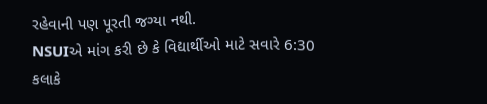રહેવાની પણ પૂરતી જગ્યા નથી.
NSUIએ માંગ કરી છે કે વિદ્યાર્થીઓ માટે સવારે 6:30 કલાકે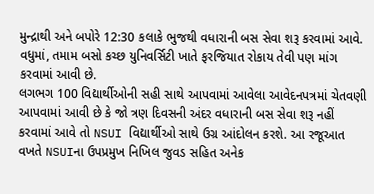મુન્દ્રાથી અને બપોરે 12:30 કલાકે ભુજથી વધારાની બસ સેવા શરૂ કરવામાં આવે. વધુમાં, તમામ બસો કચ્છ યુનિવર્સિટી ખાતે ફરજિયાત રોકાય તેવી પણ માંગ કરવામાં આવી છે.
લગભગ 100 વિદ્યાર્થીઓની સહી સાથે આપવામાં આવેલા આવેદનપત્રમાં ચેતવણી આપવામાં આવી છે કે જો ત્રણ દિવસની અંદર વધારાની બસ સેવા શરૂ નહીં કરવામાં આવે તો NSUI વિદ્યાર્થીઓ સાથે ઉગ્ર આંદોલન કરશે. આ રજૂઆત વખતે NSUIના ઉપપ્રમુખ નિખિલ જુવડ સહિત અનેક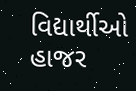વિદ્યાર્થીઓ હાજર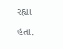રહ્યા હતા.